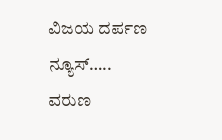ವಿಜಯ ದರ್ಪಣ ನ್ಯೂಸ್…..
ವರುಣ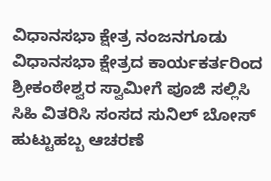ವಿಧಾನಸಭಾ ಕ್ಷೇತ್ರ ನಂಜನಗೂಡು ವಿಧಾನಸಭಾ ಕ್ಷೇತ್ರದ ಕಾರ್ಯಕರ್ತರಿಂದ ಶ್ರೀಕಂಠೇಶ್ವರ ಸ್ವಾಮೀಗೆ ಪೂಜಿ ಸಲ್ಲಿಸಿ ಸಿಹಿ ವಿತರಿಸಿ ಸಂಸದ ಸುನಿಲ್ ಬೋಸ್ ಹುಟ್ಟುಹಬ್ಬ ಆಚರಣೆ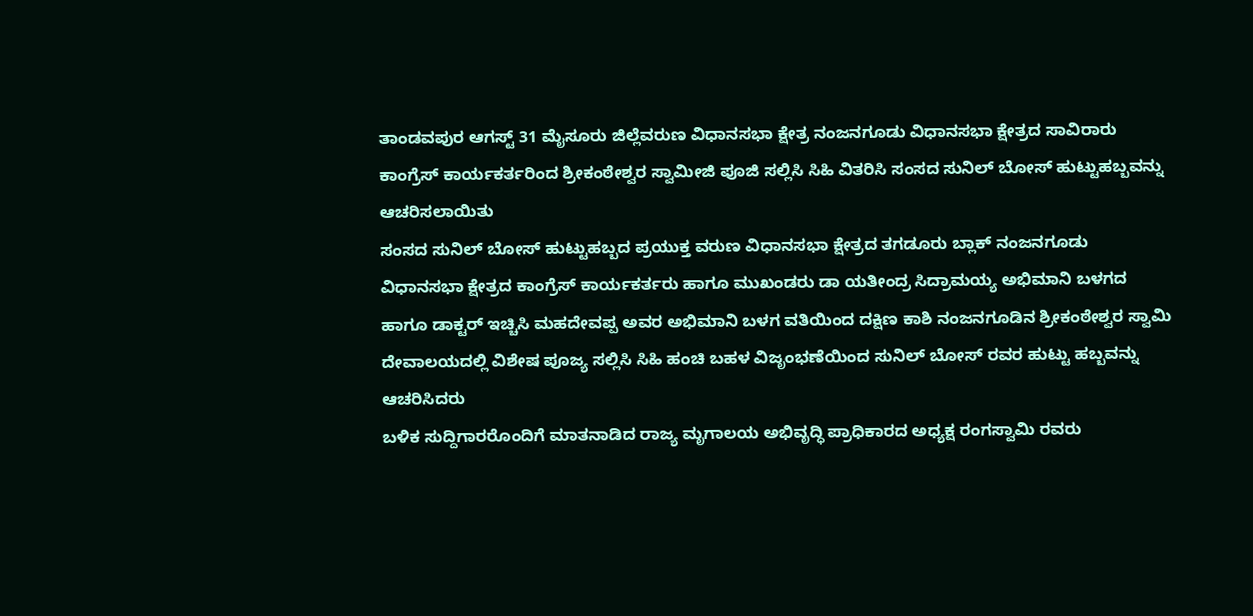ತಾಂಡವಪುರ ಆಗಸ್ಟ್ 31 ಮೈಸೂರು ಜಿಲ್ಲೆವರುಣ ವಿಧಾನಸಭಾ ಕ್ಷೇತ್ರ ನಂಜನಗೂಡು ವಿಧಾನಸಭಾ ಕ್ಷೇತ್ರದ ಸಾವಿರಾರು ಕಾಂಗ್ರೆಸ್ ಕಾರ್ಯಕರ್ತರಿಂದ ಶ್ರೀಕಂಠೇಶ್ವರ ಸ್ವಾಮೀಜಿ ಪೂಜಿ ಸಲ್ಲಿಸಿ ಸಿಹಿ ವಿತರಿಸಿ ಸಂಸದ ಸುನಿಲ್ ಬೋಸ್ ಹುಟ್ಟುಹಬ್ಬವನ್ನು ಆಚರಿಸಲಾಯಿತು
ಸಂಸದ ಸುನಿಲ್ ಬೋಸ್ ಹುಟ್ಟುಹಬ್ಬದ ಪ್ರಯುಕ್ತ ವರುಣ ವಿಧಾನಸಭಾ ಕ್ಷೇತ್ರದ ತಗಡೂರು ಬ್ಲಾಕ್ ನಂಜನಗೂಡು ವಿಧಾನಸಭಾ ಕ್ಷೇತ್ರದ ಕಾಂಗ್ರೆಸ್ ಕಾರ್ಯಕರ್ತರು ಹಾಗೂ ಮುಖಂಡರು ಡಾ ಯತೀಂದ್ರ ಸಿದ್ರಾಮಯ್ಯ ಅಭಿಮಾನಿ ಬಳಗದ ಹಾಗೂ ಡಾಕ್ಟರ್ ಇಚ್ಚಿಸಿ ಮಹದೇವಪ್ಪ ಅವರ ಅಭಿಮಾನಿ ಬಳಗ ವತಿಯಿಂದ ದಕ್ಷಿಣ ಕಾಶಿ ನಂಜನಗೂಡಿನ ಶ್ರೀಕಂಠೇಶ್ವರ ಸ್ವಾಮಿ ದೇವಾಲಯದಲ್ಲಿ ವಿಶೇಷ ಪೂಜ್ಯ ಸಲ್ಲಿಸಿ ಸಿಹಿ ಹಂಚಿ ಬಹಳ ವಿಜೃಂಭಣೆಯಿಂದ ಸುನಿಲ್ ಬೋಸ್ ರವರ ಹುಟ್ಟು ಹಬ್ಬವನ್ನು ಆಚರಿಸಿದರು
ಬಳಿಕ ಸುದ್ದಿಗಾರರೊಂದಿಗೆ ಮಾತನಾಡಿದ ರಾಜ್ಯ ಮೃಗಾಲಯ ಅಭಿವೃದ್ಧಿ ಪ್ರಾಧಿಕಾರದ ಅಧ್ಯಕ್ಷ ರಂಗಸ್ವಾಮಿ ರವರು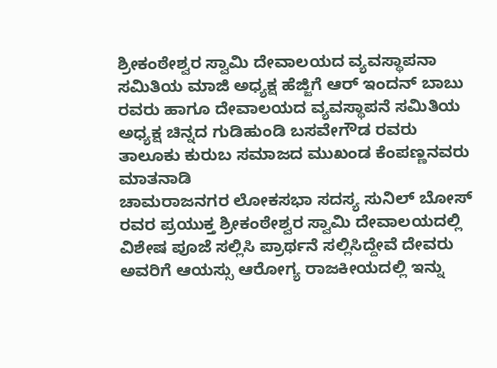ಶ್ರೀಕಂಠೇಶ್ವರ ಸ್ವಾಮಿ ದೇವಾಲಯದ ವ್ಯವಸ್ಥಾಪನಾ ಸಮಿತಿಯ ಮಾಜಿ ಅಧ್ಯಕ್ಷ ಹೆಜ್ಜಿಗೆ ಆರ್ ಇಂದನ್ ಬಾಬು ರವರು ಹಾಗೂ ದೇವಾಲಯದ ವ್ಯವಸ್ಥಾಪನೆ ಸಮಿತಿಯ ಅಧ್ಯಕ್ಷ ಚಿನ್ನದ ಗುಡಿಹುಂಡಿ ಬಸವೇಗೌಡ ರವರು ತಾಲೂಕು ಕುರುಬ ಸಮಾಜದ ಮುಖಂಡ ಕೆಂಪಣ್ಣನವರು ಮಾತನಾಡಿ
ಚಾಮರಾಜನಗರ ಲೋಕಸಭಾ ಸದಸ್ಯ ಸುನಿಲ್ ಬೋಸ್ ರವರ ಪ್ರಯುಕ್ತ ಶ್ರೀಕಂಠೇಶ್ವರ ಸ್ವಾಮಿ ದೇವಾಲಯದಲ್ಲಿ ವಿಶೇಷ ಪೂಜೆ ಸಲ್ಲಿಸಿ ಪ್ರಾರ್ಥನೆ ಸಲ್ಲಿಸಿದ್ದೇವೆ ದೇವರು ಅವರಿಗೆ ಆಯಸ್ಸು ಆರೋಗ್ಯ ರಾಜಕೀಯದಲ್ಲಿ ಇನ್ನು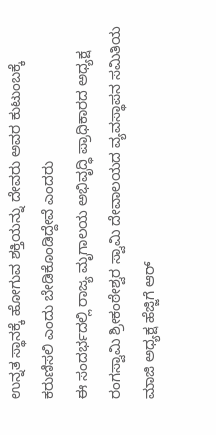ಉನ್ನತ ಸ್ಥಾನಕ್ಕೆ ಹೋಗುವ ಶಕ್ತಿಯನ್ನು ದೇವರು ಅವರ ಕುಟುಂಬಕ್ಕೆ ಕರುಣಿಸಲಿ ಎಂದು ಬೇಡಿಕೊಂಡಿದ್ದೇವೆ ಎಂದರು
ಈ ಸಂದರ್ಭದಲ್ಲಿ ರಾಜ್ಯ ಮೃಗಾಲಯ ಅಭಿವೃದ್ಧಿ ಪ್ರಾಧಿಕಾರದ ಅಧ್ಯಕ್ಷ ರಂಗಸ್ವಾಮಿ ಶ್ರೀಕಂಠೇಶ್ವರ ಸ್ವಾಮಿ ದೇವಾಲಯದ ವ್ಯವಸ್ಥಾಪನ ಸಮಿತಿಯ ಮಾಜಿ ಅಧ್ಯಕ್ಷ ಹೆಜ್ಜಿಗೆ ಆರ್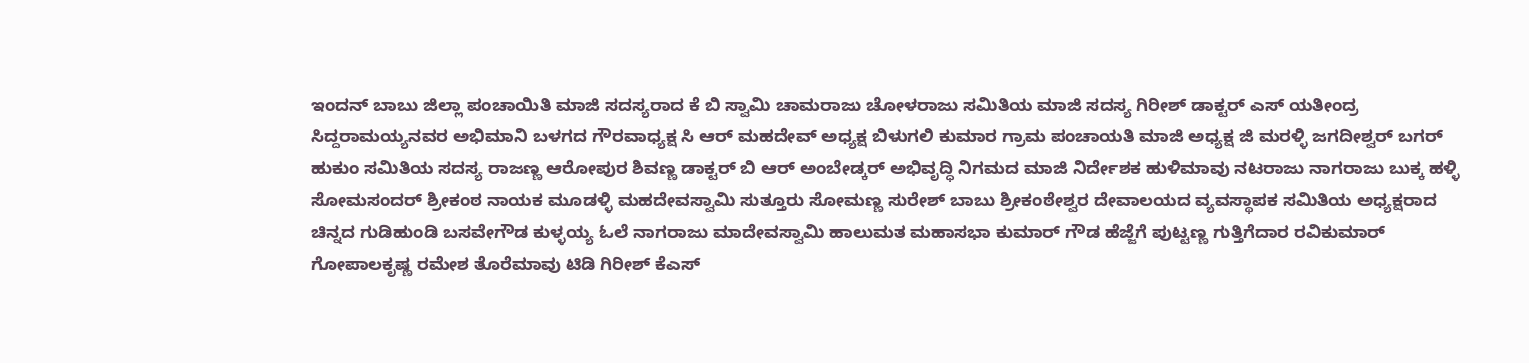ಇಂದನ್ ಬಾಬು ಜಿಲ್ಲಾ ಪಂಚಾಯಿತಿ ಮಾಜಿ ಸದಸ್ಯರಾದ ಕೆ ಬಿ ಸ್ವಾಮಿ ಚಾಮರಾಜು ಚೋಳರಾಜು ಸಮಿತಿಯ ಮಾಜಿ ಸದಸ್ಯ ಗಿರೀಶ್ ಡಾಕ್ಟರ್ ಎಸ್ ಯತೀಂದ್ರ ಸಿದ್ದರಾಮಯ್ಯನವರ ಅಭಿಮಾನಿ ಬಳಗದ ಗೌರವಾಧ್ಯಕ್ಷ ಸಿ ಆರ್ ಮಹದೇವ್ ಅಧ್ಯಕ್ಷ ಬಿಳುಗಲಿ ಕುಮಾರ ಗ್ರಾಮ ಪಂಚಾಯತಿ ಮಾಜಿ ಅಧ್ಯಕ್ಷ ಜಿ ಮರಳ್ಳಿ ಜಗದೀಶ್ವರ್ ಬಗರ್ ಹುಕುಂ ಸಮಿತಿಯ ಸದಸ್ಯ ರಾಜಣ್ಣ ಆರೋಪುರ ಶಿವಣ್ಣ ಡಾಕ್ಟರ್ ಬಿ ಆರ್ ಅಂಬೇಡ್ಕರ್ ಅಭಿವೃದ್ಧಿ ನಿಗಮದ ಮಾಜಿ ನಿರ್ದೇಶಕ ಹುಳಿಮಾವು ನಟರಾಜು ನಾಗರಾಜು ಬುಕ್ಕ ಹಳ್ಳಿ ಸೋಮಸಂದರ್ ಶ್ರೀಕಂಠ ನಾಯಕ ಮೂಡಳ್ಳಿ ಮಹದೇವಸ್ವಾಮಿ ಸುತ್ತೂರು ಸೋಮಣ್ಣ ಸುರೇಶ್ ಬಾಬು ಶ್ರೀಕಂಠೇಶ್ವರ ದೇವಾಲಯದ ವ್ಯವಸ್ಥಾಪಕ ಸಮಿತಿಯ ಅಧ್ಯಕ್ಷರಾದ ಚಿನ್ನದ ಗುಡಿಹುಂಡಿ ಬಸವೇಗೌಡ ಕುಳ್ಳಯ್ಯ ಓಲೆ ನಾಗರಾಜು ಮಾದೇವಸ್ವಾಮಿ ಹಾಲುಮತ ಮಹಾಸಭಾ ಕುಮಾರ್ ಗೌಡ ಹೆಜ್ಜೆಗೆ ಪುಟ್ಟಣ್ಣ ಗುತ್ತಿಗೆದಾರ ರವಿಕುಮಾರ್ ಗೋಪಾಲಕೃಷ್ಣ ರಮೇಶ ತೊರೆಮಾವು ಟಿಡಿ ಗಿರೀಶ್ ಕೆಎಸ್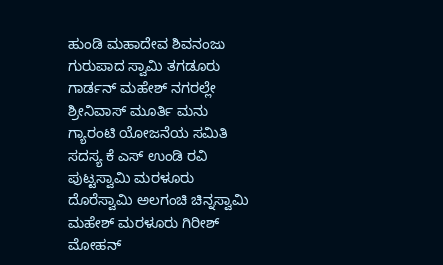ಹುಂಡಿ ಮಹಾದೇವ ಶಿವನಂಜು ಗುರುಪಾದ ಸ್ವಾಮಿ ತಗಡೂರು ಗಾರ್ಡನ್ ಮಹೇಶ್ ನಗರಲ್ಲೇ ಶ್ರೀನಿವಾಸ್ ಮೂರ್ತಿ ಮನು ಗ್ಯಾರಂಟಿ ಯೋಜನೆಯ ಸಮಿತಿ ಸದಸ್ಯ ಕೆ ಎಸ್ ಉಂಡಿ ರವಿ ಪುಟ್ಟಸ್ವಾಮಿ ಮರಳೂರು ದೊರೆಸ್ವಾಮಿ ಅಲಗಂಚಿ ಚಿನ್ನಸ್ವಾಮಿ ಮಹೇಶ್ ಮರಳೂರು ಗಿರೀಶ್ ಮೋಹನ್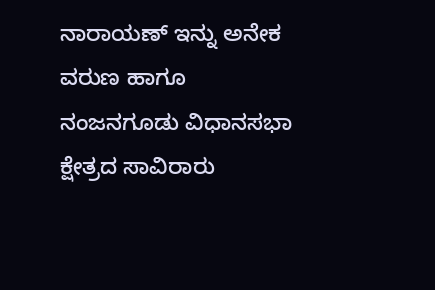ನಾರಾಯಣ್ ಇನ್ನು ಅನೇಕ ವರುಣ ಹಾಗೂ ನಂಜನಗೂಡು ವಿಧಾನಸಭಾ ಕ್ಷೇತ್ರದ ಸಾವಿರಾರು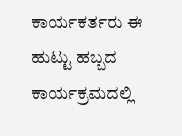ಕಾರ್ಯಕರ್ತರು ಈ ಹುಟ್ಟು ಹಬ್ಬದ ಕಾರ್ಯಕ್ರಮದಲ್ಲಿ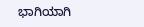ಭಾಗಿಯಾಗಿ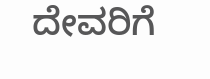ದೇವರಿಗೆ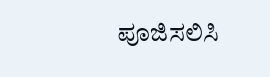ಪೂಜಿಸಲಿಸಿ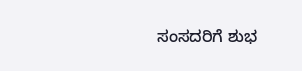ಸಂಸದರಿಗೆ ಶುಭ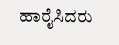ಹಾರೈಸಿದರು